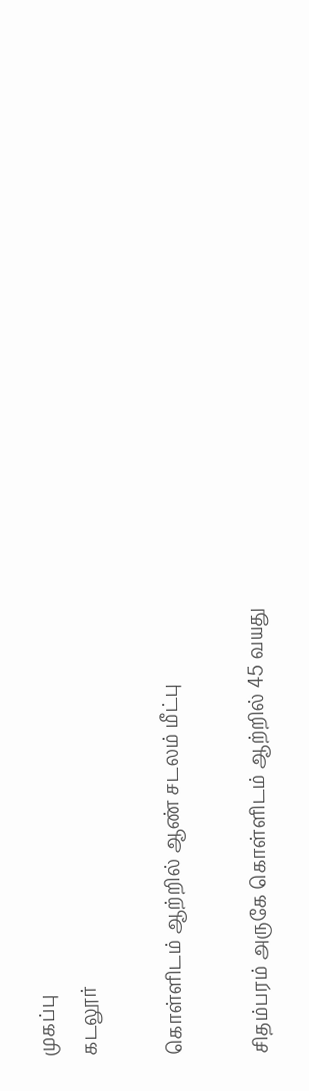முகப்பு
கடலூர்

கொள்ளிடம் ஆற்றில் ஆண் சடலம் மீட்பு

சிதம்பரம் அருகே கொள்ளிடம் ஆற்றில் 45 வயது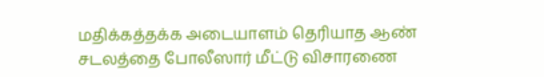மதிக்கத்தக்க அடையாளம் தெரியாத ஆண் சடலத்தை போலீஸார் மீட்டு விசாரணை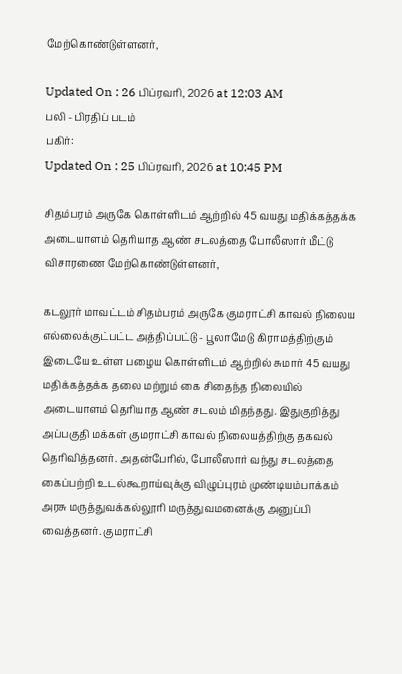மேற்கொண்டுள்ளனர்,

Updated On : 26 பிப்ரவரி, 2026 at 12:03 AM
பலி - பிரதிப் படம்
பகிர்:
Updated On : 25 பிப்ரவரி, 2026 at 10:45 PM

சிதம்பரம் அருகே கொள்ளிடம் ஆற்றில் 45 வயது மதிக்கத்தக்க அடையாளம் தெரியாத ஆண் சடலத்தை போலீஸார் மீட்டு விசாரணை மேற்கொண்டுள்ளனர்,

கடலூர் மாவட்டம் சிதம்பரம் அருகே குமராட்சி காவல் நிலைய எல்லைக்குட்பட்ட அத்திப்பட்டு - பூலாமேடு கிராமத்திற்கும் இடையே உள்ள பழைய கொள்ளிடம் ஆற்றில் சுமார் 45 வயது மதிக்கத்தக்க தலை மற்றும் கை சிதைந்த நிலையில் அடையாளம் தெரியாத ஆண் சடலம் மிதந்தது. இதுகுறித்து அப்பகுதி மக்கள் குமராட்சி காவல் நிலையத்திற்கு தகவல் தெரிவித்தனர். அதன்பேரில், போலீஸார் வந்து சடலத்தை கைப்பற்றி உடல்கூறாய்வுக்கு விழுப்புரம் முண்டியம்பாக்கம் அரசு மருத்துவக்கல்லூரி மருத்துவமனைக்கு அனுப்பி வைத்தனர். குமராட்சி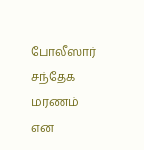போலீஸார் சந்தேக மரணம் என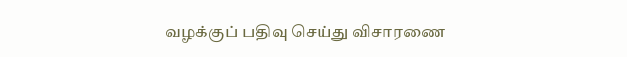வழக்குப் பதிவு செய்து விசாரணை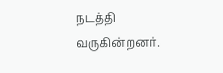நடத்தி வருகின்றனர்.